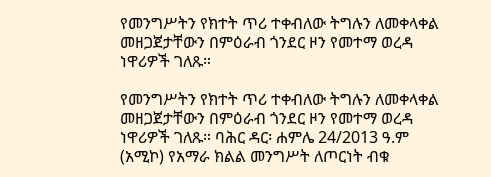የመንግሥትን የክተት ጥሪ ተቀብለው ትግሉን ለመቀላቀል መዘጋጀታቸውን በምዕራብ ጎንደር ዞን የመተማ ወረዳ ነዋሪዎች ገለጹ።

የመንግሥትን የክተት ጥሪ ተቀብለው ትግሉን ለመቀላቀል መዘጋጀታቸውን በምዕራብ ጎንደር ዞን የመተማ ወረዳ ነዋሪዎች ገለጹ። ባሕር ዳር፡ ሐምሌ 24/2013 ዓ.ም (አሚኮ) የአማራ ክልል መንግሥት ለጦርነት ብቁ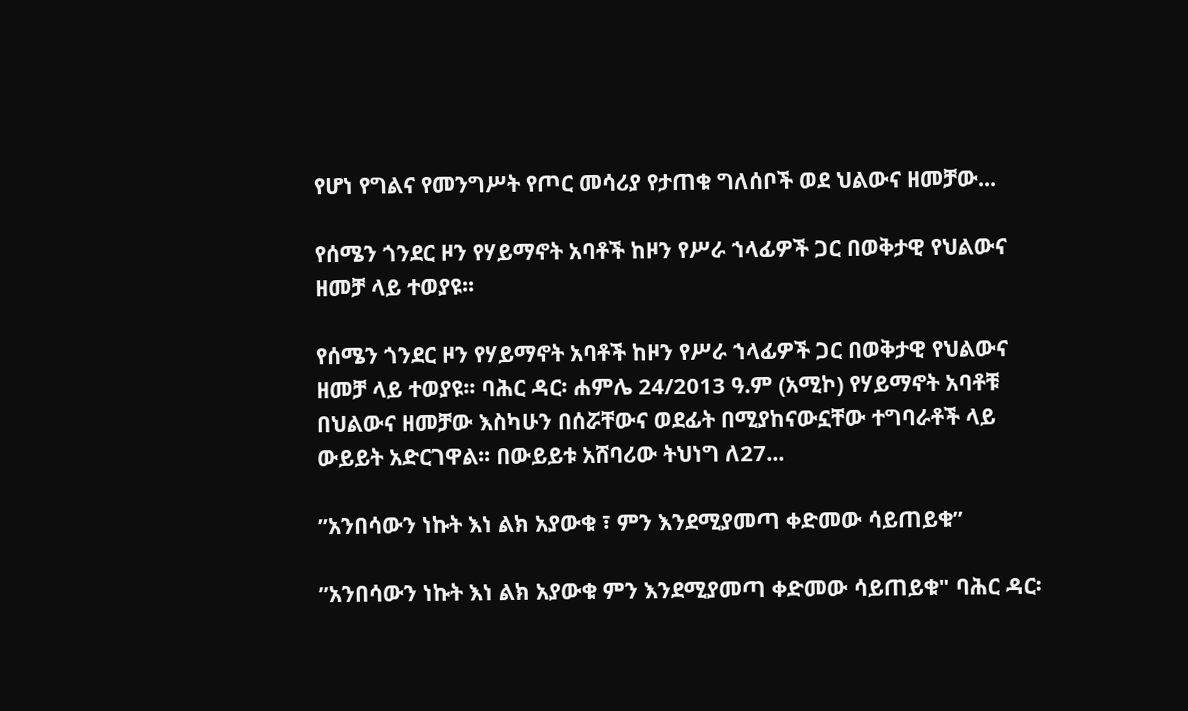የሆነ የግልና የመንግሥት የጦር መሳሪያ የታጠቁ ግለሰቦች ወደ ህልውና ዘመቻው...

የሰሜን ጎንደር ዞን የሃይማኖት አባቶች ከዞን የሥራ ኀላፊዎች ጋር በወቅታዊ የህልውና ዘመቻ ላይ ተወያዩ፡፡

የሰሜን ጎንደር ዞን የሃይማኖት አባቶች ከዞን የሥራ ኀላፊዎች ጋር በወቅታዊ የህልውና ዘመቻ ላይ ተወያዩ፡፡ ባሕር ዳር፡ ሐምሌ 24/2013 ዓ.ም (አሚኮ) የሃይማኖት አባቶቹ በህልውና ዘመቻው እስካሁን በሰሯቸውና ወደፊት በሚያከናውኗቸው ተግባራቶች ላይ ውይይት አድርገዋል፡፡ በውይይቱ አሸባሪው ትህነግ ለ27...

ʺአንበሳውን ነኩት እነ ልክ አያውቁ ፣ ምን እንደሚያመጣ ቀድመው ሳይጠይቁ”

ʺአንበሳውን ነኩት እነ ልክ አያውቁ ምን እንደሚያመጣ ቀድመው ሳይጠይቁ" ባሕር ዳር፡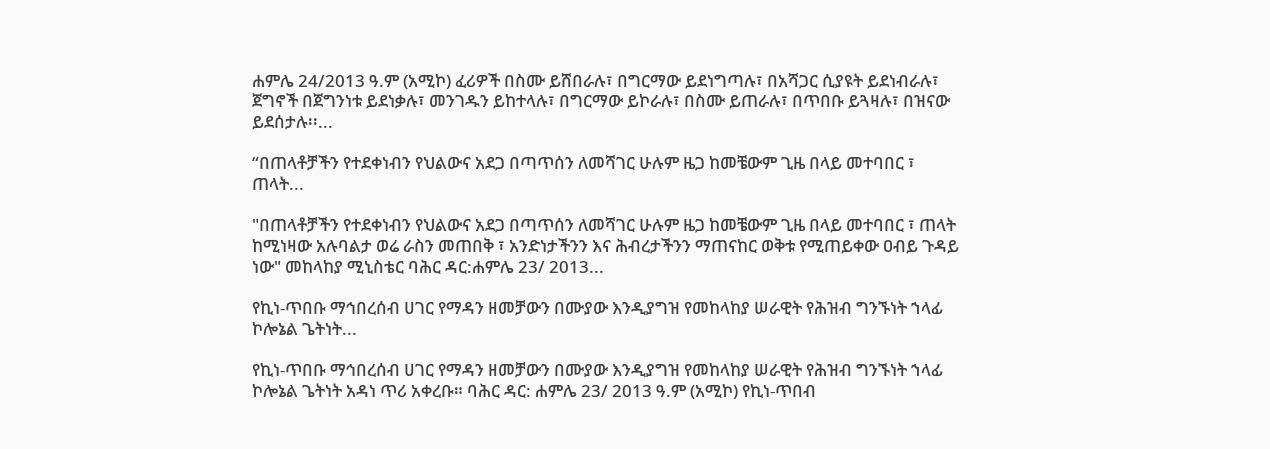ሐምሌ 24/2013 ዓ.ም (አሚኮ) ፈሪዎች በስሙ ይሸበራሉ፣ በግርማው ይደነግጣሉ፣ በአሻጋር ሲያዩት ይደነብራሉ፣ ጀግኖች በጀግንነቱ ይደነቃሉ፣ መንገዱን ይከተላሉ፣ በግርማው ይኮራሉ፣ በስሙ ይጠራሉ፣ በጥበቡ ይጓዛሉ፣ በዝናው ይደሰታሉ፡፡...

“በጠላቶቻችን የተደቀነብን የህልውና አደጋ በጣጥሰን ለመሻገር ሁሉም ዜጋ ከመቼውም ጊዜ በላይ መተባበር ፣ ጠላት...

"በጠላቶቻችን የተደቀነብን የህልውና አደጋ በጣጥሰን ለመሻገር ሁሉም ዜጋ ከመቼውም ጊዜ በላይ መተባበር ፣ ጠላት ከሚነዛው አሉባልታ ወሬ ራስን መጠበቅ ፣ አንድነታችንን እና ሕብረታችንን ማጠናከር ወቅቱ የሚጠይቀው ዐብይ ጉዳይ ነው" መከላከያ ሚኒስቴር ባሕር ዳር:ሐምሌ 23/ 2013...

የኪነ-ጥበቡ ማኅበረሰብ ሀገር የማዳን ዘመቻውን በሙያው እንዲያግዝ የመከላከያ ሠራዊት የሕዝብ ግንኙነት ኀላፊ ኮሎኔል ጌትነት...

የኪነ-ጥበቡ ማኅበረሰብ ሀገር የማዳን ዘመቻውን በሙያው እንዲያግዝ የመከላከያ ሠራዊት የሕዝብ ግንኙነት ኀላፊ ኮሎኔል ጌትነት አዳነ ጥሪ አቀረቡ። ባሕር ዳር: ሐምሌ 23/ 2013 ዓ.ም (አሚኮ) የኪነ-ጥበብ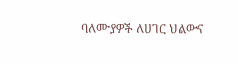ባለሙያዎች ለሀገር ህልውና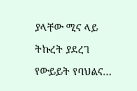ያላቸው ሚና ላይ ትኩረት ያደረገ የውይይት የባህልና...